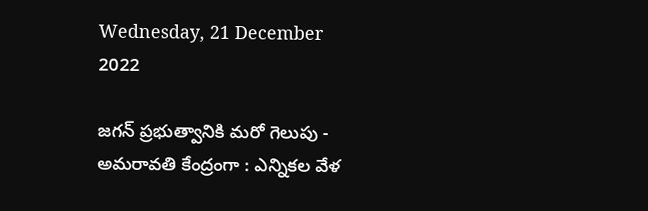Wednesday, 21 December 2022

జగన్ ప్రభుత్వానికి మరో గెలుపు - అమరావతి కేంద్రంగా : ఎన్నికల వేళ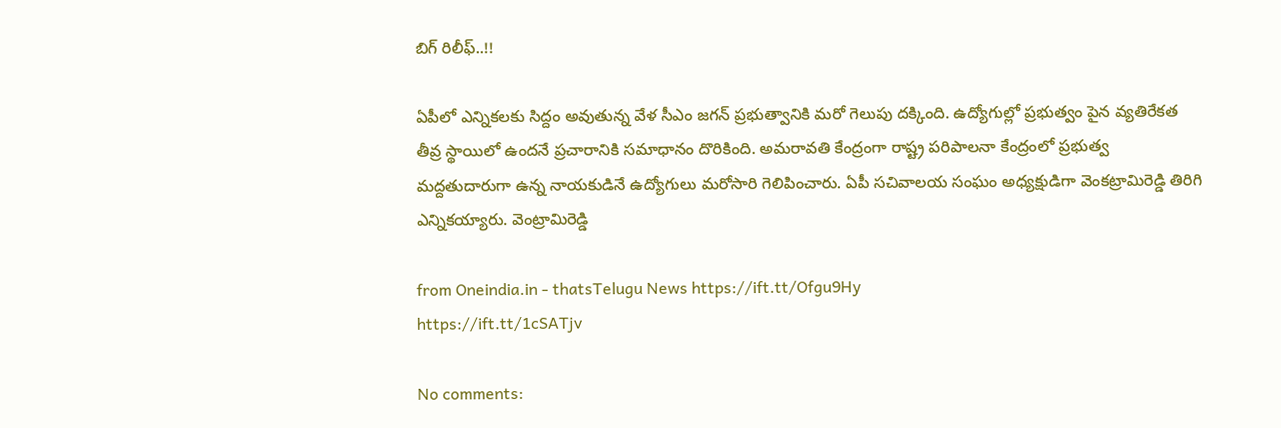బిగ్ రిలీఫ్..!!

ఏపీలో ఎన్నికలకు సిద్దం అవుతున్న వేళ సీఎం జగన్ ప్రభుత్వానికి మరో గెలుపు దక్కింది. ఉద్యోగుల్లో ప్రభుత్వం పైన వ్యతిరేకత తీవ్ర స్థాయిలో ఉందనే ప్రచారానికి సమాధానం దొరికింది. అమరావతి కేంద్రంగా రాష్ట్ర పరిపాలనా కేంద్రంలో ప్రభుత్వ మద్దతుదారుగా ఉన్న నాయకుడినే ఉద్యోగులు మరోసారి గెలిపించారు. ఏపీ సచివాలయ సంఘం అధ్యక్షుడిగా వెంకట్రామిరెడ్డి తిరిగి ఎన్నికయ్యారు. వెంట్రామిరెడ్డి

from Oneindia.in - thatsTelugu News https://ift.tt/Ofgu9Hy
https://ift.tt/1cSATjv

No comments: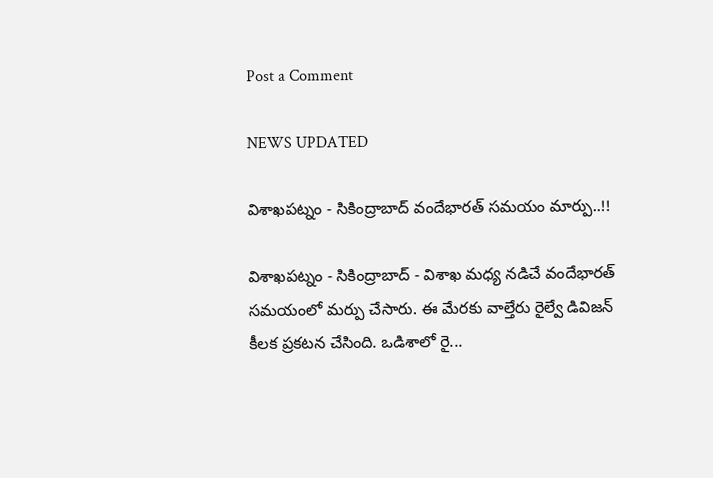Post a Comment

NEWS UPDATED

విశాఖపట్నం - సికింద్రాబాద్ వందేభారత్ సమయం మార్పు..!!

విశాఖపట్నం - సికింద్రాబాద్ - విశాఖ మధ్య నడిచే వందేభారత్ సమయంలో మర్పు చేసారు. ఈ మేరకు వాల్తేరు రైల్వే డివిజన్ కీలక ప్రకటన చేసింది. ఒడిశాలో రై...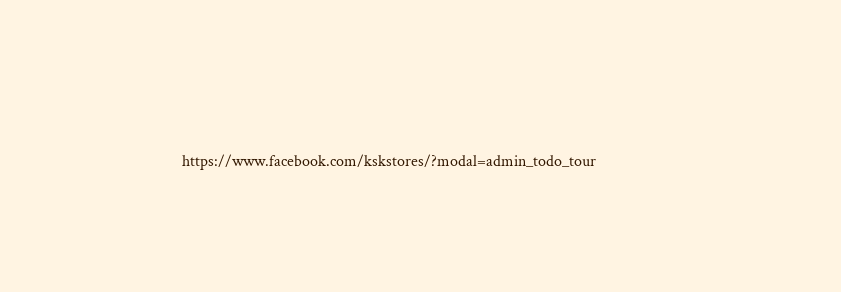https://www.facebook.com/kskstores/?modal=admin_todo_tour